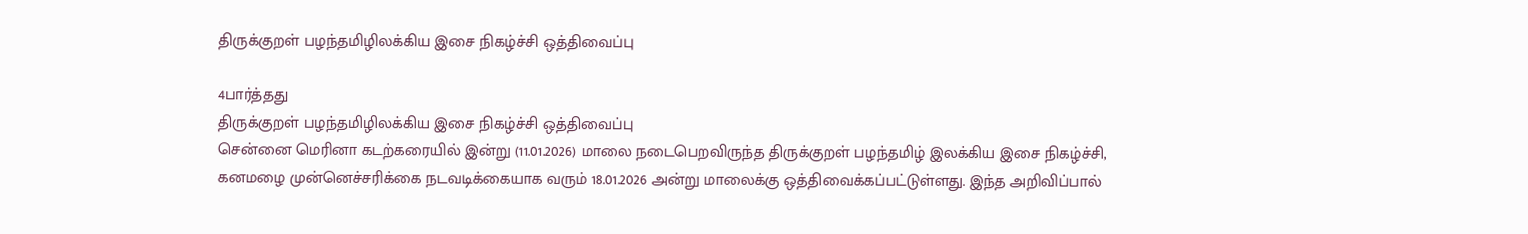திருக்குறள் பழந்தமிழிலக்கிய இசை நிகழ்ச்சி ஒத்திவைப்பு

4பார்த்தது
திருக்குறள் பழந்தமிழிலக்கிய இசை நிகழ்ச்சி ஒத்திவைப்பு
சென்னை மெரினா கடற்கரையில் இன்று (11.01.2026) மாலை நடைபெறவிருந்த திருக்குறள் பழந்தமிழ் இலக்கிய இசை நிகழ்ச்சி, கனமழை முன்னெச்சரிக்கை நடவடிக்கையாக வரும் 18.01.2026 அன்று மாலைக்கு ஒத்திவைக்கப்பட்டுள்ளது. இந்த அறிவிப்பால்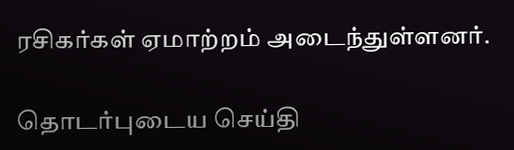ரசிகர்கள் ஏமாற்றம் அடைந்துள்ளனர்.

தொடர்புடைய செய்தி